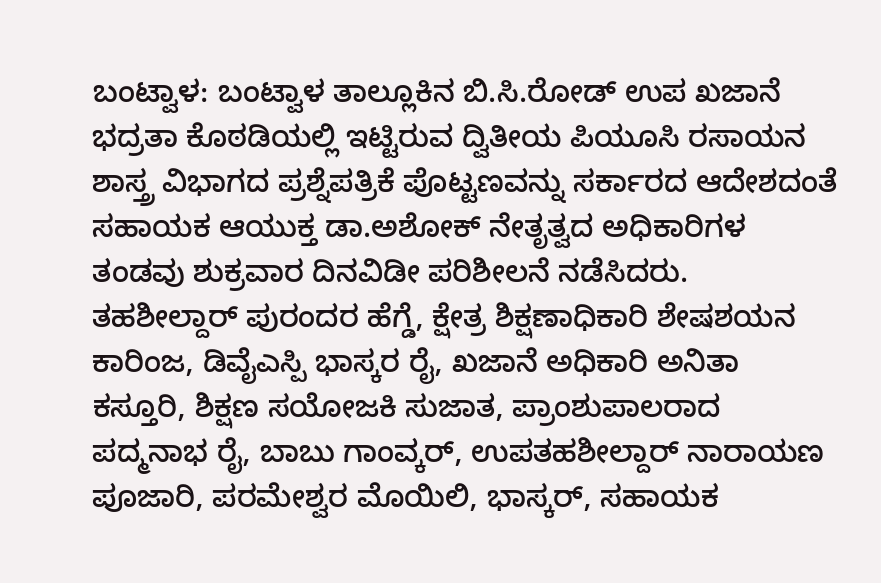ಬಂಟ್ವಾಳ: ಬಂಟ್ವಾಳ ತಾಲ್ಲೂಕಿನ ಬಿ.ಸಿ.ರೋಡ್ ಉಪ ಖಜಾನೆ ಭದ್ರತಾ ಕೊಠಡಿಯಲ್ಲಿ ಇಟ್ಟಿರುವ ದ್ವಿತೀಯ ಪಿಯೂಸಿ ರಸಾಯನ ಶಾಸ್ತ್ರ ವಿಭಾಗದ ಪ್ರಶ್ನೆಪತ್ರಿಕೆ ಪೊಟ್ಟಣವನ್ನು ಸರ್ಕಾರದ ಆದೇಶದಂತೆ ಸಹಾಯಕ ಆಯುಕ್ತ ಡಾ.ಅಶೋಕ್ ನೇತೃತ್ವದ ಅಧಿಕಾರಿಗಳ ತಂಡವು ಶುಕ್ರವಾರ ದಿನವಿಡೀ ಪರಿಶೀಲನೆ ನಡೆಸಿದರು.
ತಹಶೀಲ್ದಾರ್ ಪುರಂದರ ಹೆಗ್ಡೆ, ಕ್ಷೇತ್ರ ಶಿಕ್ಷಣಾಧಿಕಾರಿ ಶೇಷಶಯನ ಕಾರಿಂಜ, ಡಿವೈಎಸ್ಪಿ ಭಾಸ್ಕರ ರೈ, ಖಜಾನೆ ಅಧಿಕಾರಿ ಅನಿತಾ ಕಸ್ತೂರಿ, ಶಿಕ್ಷಣ ಸಯೋಜಕಿ ಸುಜಾತ, ಪ್ರಾಂಶುಪಾಲರಾದ ಪದ್ಮನಾಭ ರೈ, ಬಾಬು ಗಾಂವ್ಕರ್, ಉಪತಹಶೀಲ್ದಾರ್ ನಾರಾಯಣ ಪೂಜಾರಿ, ಪರಮೇಶ್ವರ ಮೊಯಿಲಿ, ಭಾಸ್ಕರ್, ಸಹಾಯಕ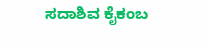ಸದಾಶಿವ ಕೈಕಂಬ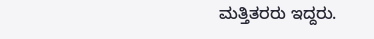ಮತ್ತಿತರರು ಇದ್ದರು.